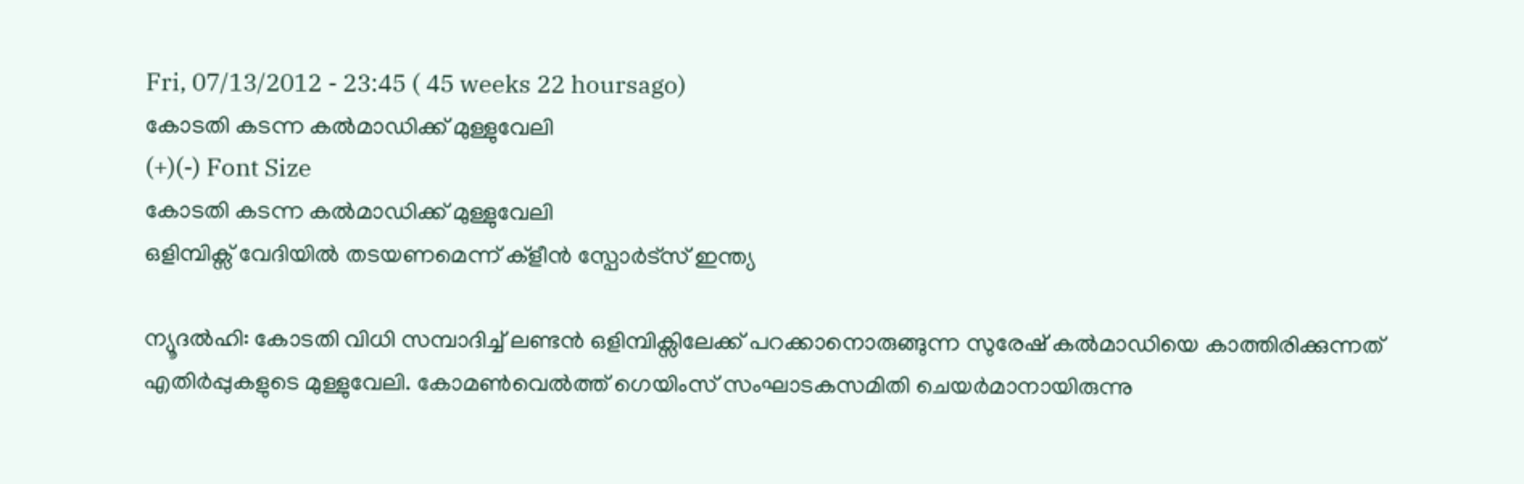Fri, 07/13/2012 - 23:45 ( 45 weeks 22 hoursago)
കോടതി കടന്ന കല്‍മാഡിക്ക് മുള്ളുവേലി
(+)(-) Font Size
കോടതി കടന്ന കല്‍മാഡിക്ക് മുള്ളുവേലി
ഒളിമ്പിക്സ് വേദിയില്‍ തടയണമെന്ന് ക്ളീന്‍ സ്പോര്‍ട്സ് ഇന്ത്യ

ന്യൂദല്‍ഹി: കോടതി വിധി സമ്പാദിച്ച് ലണ്ടന്‍ ഒളിമ്പിക്സിലേക്ക് പറക്കാനൊരുങ്ങുന്ന സുരേഷ് കല്‍മാഡിയെ കാത്തിരിക്കുന്നത് എതിര്‍പ്പുകളുടെ മുള്ളുവേലി. കോമണ്‍വെല്‍ത്ത് ഗെയിംസ് സംഘാടകസമിതി ചെയര്‍മാനായിരുന്നു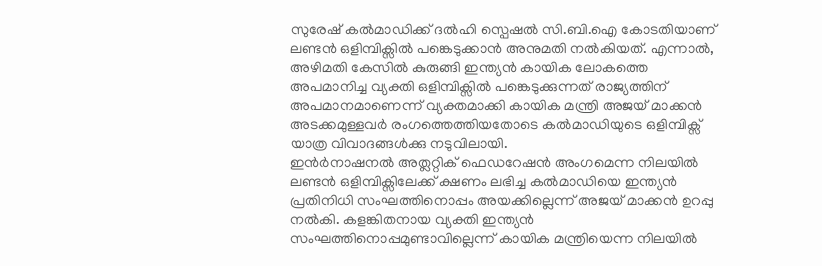സുരേഷ് കല്‍മാഡിക്ക് ദല്‍ഹി സ്പെഷല്‍ സി.ബി.ഐ കോടതിയാണ് ലണ്ടന്‍ ഒളിമ്പിക്സില്‍ പങ്കെടുക്കാന്‍ അനുമതി നല്‍കിയത്. എന്നാല്‍, അഴിമതി കേസില്‍ കുരുങ്ങി ഇന്ത്യന്‍ കായിക ലോകത്തെ അപമാനിച്ച വ്യക്തി ഒളിമ്പിക്സില്‍ പങ്കെടുക്കുന്നത് രാജ്യത്തിന് അപമാനമാണെന്ന് വ്യക്തമാക്കി കായിക മന്ത്രി അജയ് മാക്കന്‍ അടക്കമുള്ളവര്‍ രംഗത്തെത്തിയതോടെ കല്‍മാഡിയുടെ ഒളിമ്പിക്സ് യാത്ര വിവാദങ്ങള്‍ക്കു നടുവിലായി.
ഇന്‍ര്‍നാഷനല്‍ അത്ലറ്റിക് ഫെഡറേഷന്‍ അംഗമെന്ന നിലയില്‍ ലണ്ടന്‍ ഒളിമ്പിക്സിലേക്ക് ക്ഷണം ലഭിച്ച കല്‍മാഡിയെ ഇന്ത്യന്‍ പ്രതിനിധി സംഘത്തിനൊപ്പം അയക്കില്ലെന്ന് അജയ് മാക്കന്‍ ഉറപ്പു നല്‍കി. കളങ്കിതനായ വ്യക്തി ഇന്ത്യന്‍ സംഘത്തിനൊപ്പമുണ്ടാവില്ലെന്ന് കായിക മന്ത്രിയെന്ന നിലയില്‍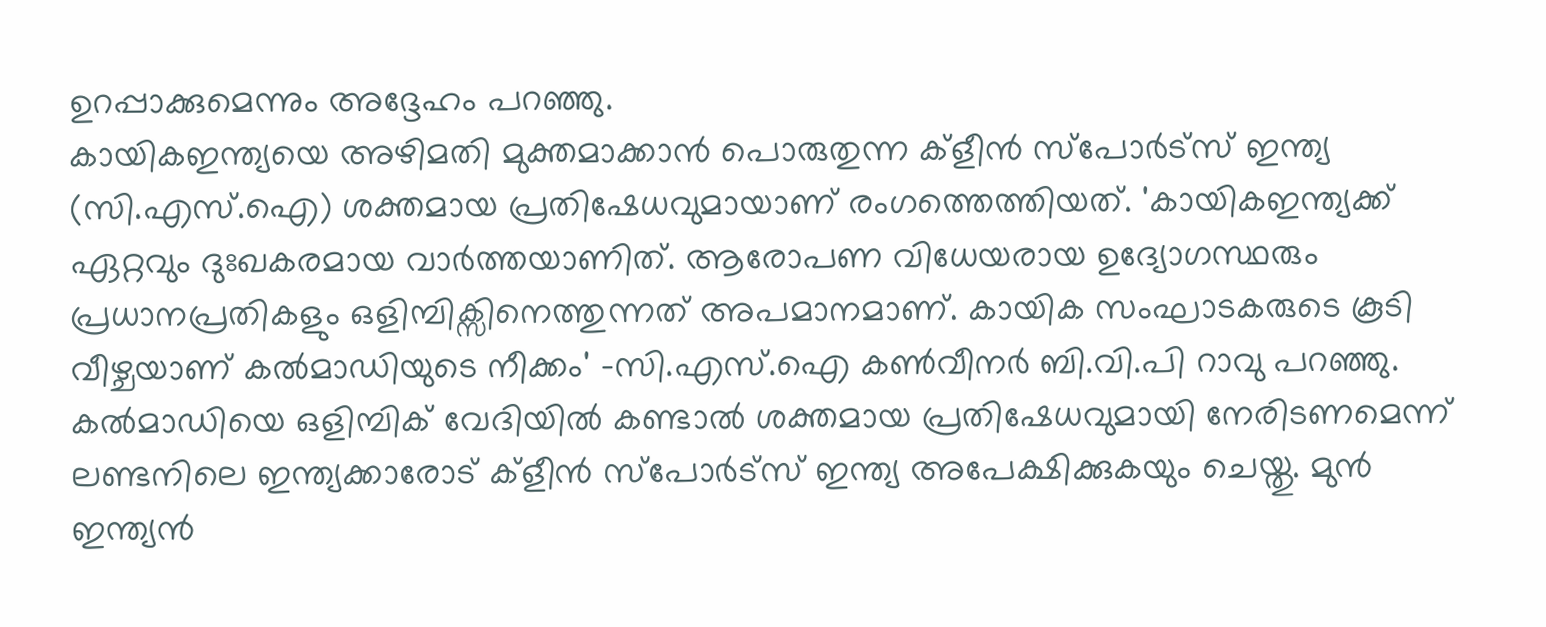ഉറപ്പാക്കുമെന്നും അദ്ദേഹം പറഞ്ഞു.
കായികഇന്ത്യയെ അഴിമതി മുക്തമാക്കാന്‍ പൊരുതുന്ന ക്ളീന്‍ സ്പോര്‍ട്സ് ഇന്ത്യ (സി.എസ്.ഐ) ശക്തമായ പ്രതിഷേധവുമായാണ് രംഗത്തെത്തിയത്. 'കായികഇന്ത്യക്ക് ഏറ്റവും ദുഃഖകരമായ വാര്‍ത്തയാണിത്. ആരോപണ വിധേയരായ ഉദ്യോഗസ്ഥരും പ്രധാനപ്രതികളും ഒളിമ്പിക്സിനെത്തുന്നത് അപമാനമാണ്. കായിക സംഘാടകരുടെ കൂടി വീഴ്ചയാണ് കല്‍മാഡിയുടെ നീക്കം' -സി.എസ്.ഐ കണ്‍വീനര്‍ ബി.വി.പി റാവു പറഞ്ഞു. കല്‍മാഡിയെ ഒളിമ്പിക് വേദിയില്‍ കണ്ടാല്‍ ശക്തമായ പ്രതിഷേധവുമായി നേരിടണമെന്ന് ലണ്ടനിലെ ഇന്ത്യക്കാരോട് ക്ളീന്‍ സ്പോര്‍ട്സ് ഇന്ത്യ അപേക്ഷിക്കുകയും ചെയ്തു. മുന്‍ ഇന്ത്യന്‍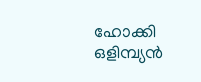ഹോക്കി ഒളിമ്പ്യന്‍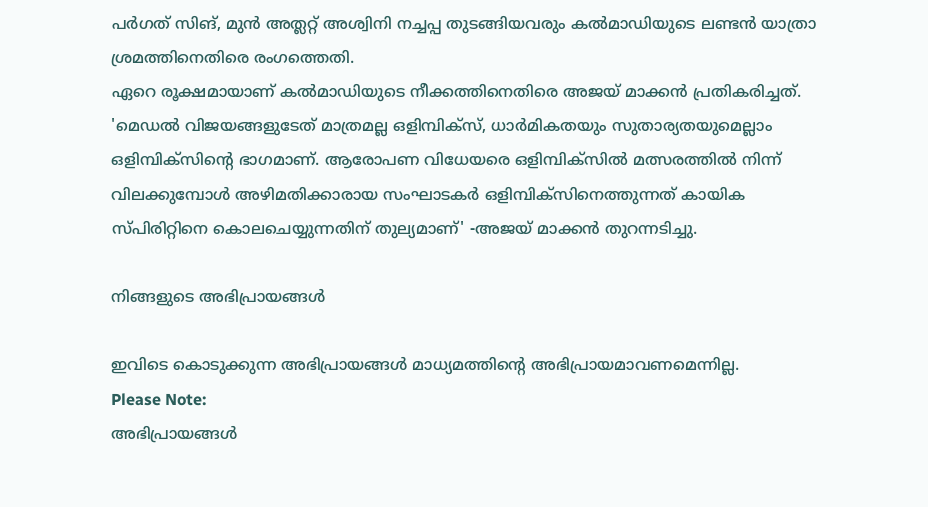പര്‍ഗത് സിങ്, മുന്‍ അത്ലറ്റ് അശ്വിനി നച്ചപ്പ തുടങ്ങിയവരും കല്‍മാഡിയുടെ ലണ്ടന്‍ യാത്രാ ശ്രമത്തിനെതിരെ രംഗത്തെതി.
ഏറെ രൂക്ഷമായാണ് കല്‍മാഡിയുടെ നീക്കത്തിനെതിരെ അജയ് മാക്കന്‍ പ്രതികരിച്ചത്. 'മെഡല്‍ വിജയങ്ങളുടേത് മാത്രമല്ല ഒളിമ്പിക്സ്, ധാര്‍മികതയും സുതാര്യതയുമെല്ലാം ഒളിമ്പിക്സിന്റെ ഭാഗമാണ്. ആരോപണ വിധേയരെ ഒളിമ്പിക്സില്‍ മത്സരത്തില്‍ നിന്ന് വിലക്കുമ്പോള്‍ അഴിമതിക്കാരായ സംഘാടകര്‍ ഒളിമ്പിക്സിനെത്തുന്നത് കായിക സ്പിരിറ്റിനെ കൊലചെയ്യുന്നതിന് തുല്യമാണ്' -അജയ് മാക്കന്‍ തുറന്നടിച്ചു.

നിങ്ങളുടെ അഭിപ്രായങ്ങള്‍

ഇവിടെ കൊടുക്കുന്ന അഭിപ്രായങ്ങള്‍ മാധ്യമത്തിന്റെ അഭിപ്രായമാവണമെന്നില്ല.
Please Note:
അഭിപ്രായങ്ങള്‍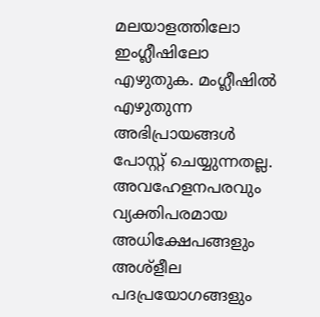മലയാളത്തിലോ ഇംഗ്ലീഷിലോ എഴുതുക. മംഗ്ലീഷില്‍ എഴുതുന്ന അഭിപ്രായങ്ങള്‍ പോസ്റ്റ് ചെയ്യുന്നതല്ല. അവഹേളനപരവും വ്യക്തിപരമായ അധിക്ഷേപങ്ങളും അശ്ളീല പദപ്രയോഗങ്ങളും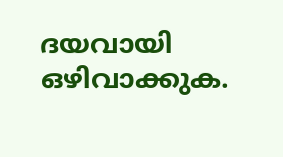ദയവായി ഒഴിവാക്കുക.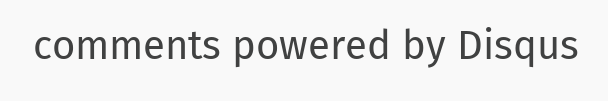comments powered by Disqus